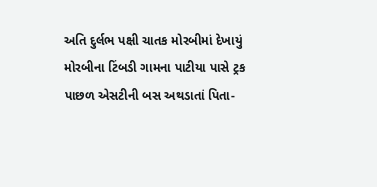અતિ દુર્લભ પક્ષી ચાતક મોરબીમાં દેખાયું મોરબીના ટિંબડી ગામના પાટીયા પાસે ટ્રક પાછળ એસટીની બસ અથડાતાં પિતા-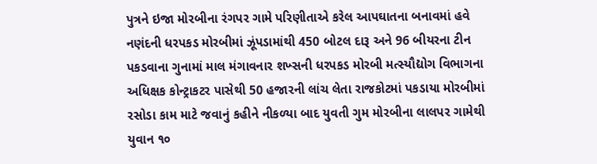પુત્રને ઇજા મોરબીના રંગપર ગામે પરિણીતાએ કરેલ આપઘાતના બનાવમાં હવે નણંદની ધરપકડ મોરબીમાં ઝૂંપડામાંથી 450 બોટલ દારૂ અને 96 બીયરના ટીન પકડવાના ગુનામાં માલ મંગાવનાર શખ્સની ધરપકડ મોરબી મત્સ્યૌદ્યોગ વિભાગના અધિક્ષક કોન્ટ્રાકટર પાસેથી 50 હજારની લાંચ લેતા રાજકોટમાં પકડાયા મોરબીમાં રસોડા કામ માટે જવાનું કહીને નીકળ્યા બાદ યુવતી ગુમ મોરબીના લાલપર ગામેથી યુવાન ૧૦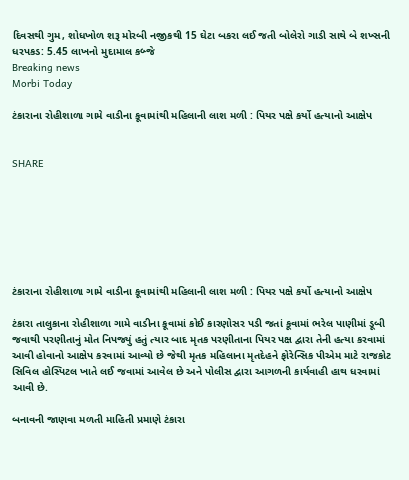દિવસથી ગુમ, શોધખોળ શરૂ મોરબી નજીકથી 15 ઘેટા બકરા લઈ જતી બોલેરો ગાડી સાથે બે શખ્સની ધરપકડ: 5.45 લાખનો મુદામાલ કબ્જે
Breaking news
Morbi Today

ટંકારાના રોહીશાળા ગામે વાડીના કૂવામાંથી મહિલાની લાશ મળી : પિયર પક્ષે કર્યો હત્યાનો આક્ષેપ


SHARE







ટંકારાના રોહીશાળા ગામે વાડીના કૂવામાંથી મહિલાની લાશ મળી : પિયર પક્ષે કર્યો હત્યાનો આક્ષેપ

ટંકારા તાલુકાના રોહીશાળા ગામે વાડીના કૂવામાં કોઈ કારણોસર પડી જતાં કૂવામાં ભરેલ પાણીમાં ડૂબી જવાથી પરણીતાનું મોત નિપજ્યું હતું ત્યાર બાદ મૃતક પરણીતાના પિયર પક્ષ દ્વારા તેની હત્યા કરવામાં આવી હોવાનો આક્ષેપ કરવામાં આવ્યો છે જેથી મૃતક મહિલાના મૃતદેહને ફોરેન્સિક પીએમ માટે રાજકોટ સિવિલ હોસ્પિટલ ખાતે લઈ જવામાં આવેલ છે અને પોલીસ દ્વારા આગળની કાર્યવાહી હાથ ધરવામાં આવી છે.

બનાવની જાણવા મળતી માહિતી પ્રમાણે ટંકારા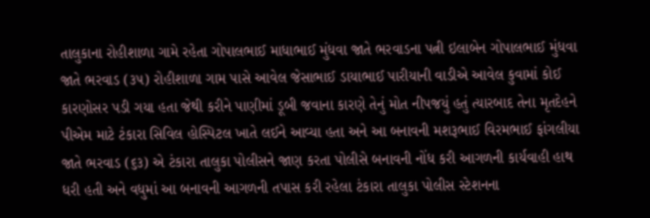તાલુકાના રોહીશાળા ગામે રહેતા ગોપાલભાઈ માધાભાઈ મુંધવા જાતે ભરવાડના પત્ની ઇલાબેન ગોપાલભાઈ મુંધવા જાતે ભરવાડ (૩૫) રોહીશાળા ગામ પાસે આવેલ જેસાભાઈ ડાયાભાઈ પારીયાની વાડીએ આવેલ કુવામાં કોઈ કારણોસર પડી ગયા હતા જેથી કરીને પાણીમાં ડૂબી જવાના કારણે તેનું મોત નીપજયું હતું ત્યારબાદ તેના મૃતદેહને પીએમ માટે ટંકારા સિવિલ હોસ્પિટલ ખાતે લઈને આવ્યા હતા અને આ બનાવની મશરૂભાઈ વિરમભાઈ ફાંગલીયા જાતે ભરવાડ (૬૩) એ ટંકારા તાલુકા પોલીસને જાણ કરતા પોલીસે બનાવની નોંધ કરી આગળની કાર્યવાહી હાથ ધરી હતી અને વધુમાં આ બનાવની આગળની તપાસ કરી રહેલા ટંકારા તાલુકા પોલીસ સ્ટેશનના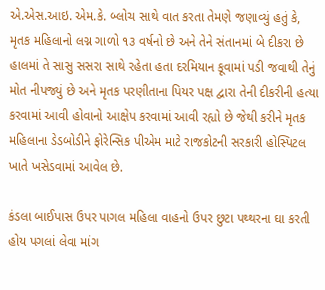એ.એસ.આઇ. એમ.કે. બ્લોચ સાથે વાત કરતા તેમણે જણાવ્યું હતું કે, મૃતક મહિલાનો લગ્ન ગાળો ૧૩ વર્ષનો છે અને તેને સંતાનમાં બે દીકરા છે હાલમાં તે સાસુ સસરા સાથે રહેતા હતા દરમિયાન કૂવામાં પડી જવાથી તેનું મોત નીપજ્યું છે અને મૃતક પરણીતાના પિયર પક્ષ દ્વારા તેની દીકરીની હત્યા કરવામાં આવી હોવાનો આક્ષેપ કરવામાં આવી રહ્યો છે જેથી કરીને મૃતક મહિલાના ડેડબોડીને ફોરેન્સિક પીએમ માટે રાજકોટની સરકારી હોસ્પિટલ ખાતે ખસેડવામાં આવેલ છે.

કંડલા બાઈપાસ ઉપર પાગલ મહિલા વાહનો ઉપર છુટા પથ્થરના ઘા કરતી હોય પગલાં લેવા માંગ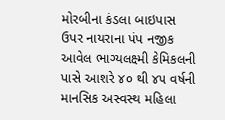મોરબીના કંડલા બાઇપાસ ઉપર નાયરાના પંપ નજીક આવેલ ભાગ્યલક્ષ્મી કેમિકલની પાસે આશરે ૪૦ થી ૪૫ વર્ષની માનસિક અસ્વસ્થ મહિલા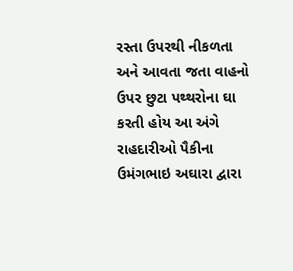રસ્તા ઉપરથી નીકળતા અને આવતા જતા વાહનો ઉપર છુટા પથ્થરોના ઘા કરતી હોય આ અંગે રાહદારીઓ પૈકીના ઉમંગભાઇ અઘારા દ્વારા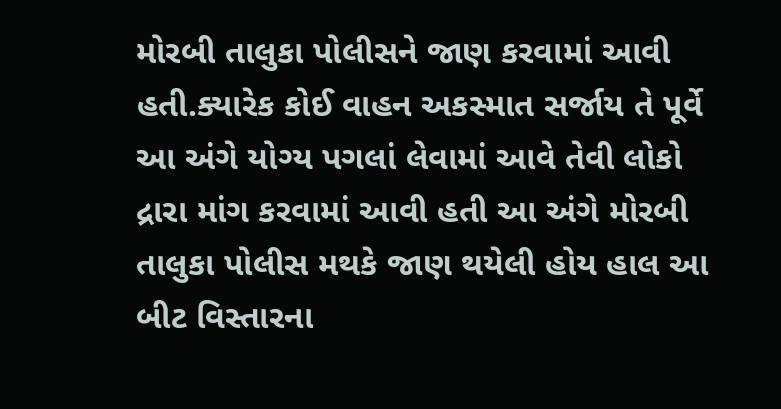મોરબી તાલુકા પોલીસને જાણ કરવામાં આવી હતી.ક્યારેક કોઈ વાહન અકસ્માત સર્જાય તે પૂર્વે આ અંગે યોગ્ય પગલાં લેવામાં આવે તેવી લોકો દ્રારા માંગ કરવામાં આવી હતી આ અંગે મોરબી તાલુકા પોલીસ મથકે જાણ થયેલી હોય હાલ આ બીટ વિસ્તારના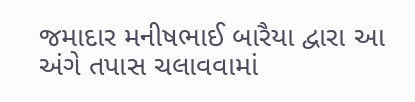જમાદાર મનીષભાઈ બારૈયા દ્વારા આ અંગે તપાસ ચલાવવામાં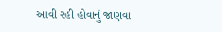આવી રહી હોવાનું જાણવા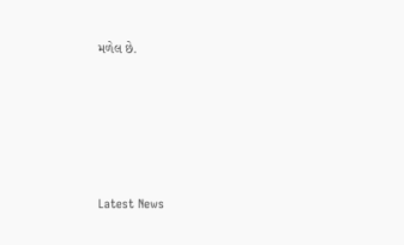મળેલ છે.






Latest News